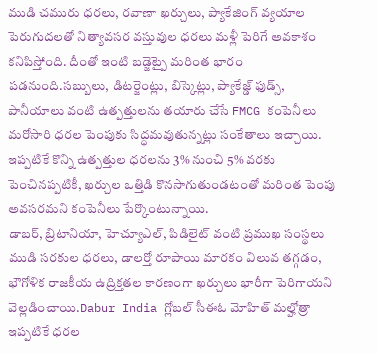ముడి చమురు ధరలు, రవాణా ఖర్చులు, ప్యాకేజింగ్ వ్యయాల పెరుగుదలతో నిత్యావసర వస్తువుల ధరలు మళ్లీ పెరిగే అవకాశం కనిపిస్తోంది. దీంతో ఇంటి బడ్జెట్పై మరింత భారం పడనుంది.సబ్బులు, డిటర్జెంట్లు, బిస్కెట్లు, ప్యాకేజ్డ్ ఫుడ్స్, పానీయాలు వంటి ఉత్పత్తులను తయారు చేసే FMCG కంపెనీలు మరోసారి ధరల పెంపుకు సిద్ధమవుతున్నట్లు సంకేతాలు ఇచ్చాయి. ఇప్పటికే కొన్ని ఉత్పత్తుల ధరలను 3% నుంచి 5% వరకు పెంచినప్పటికీ, ఖర్చుల ఒత్తిడి కొనసాగుతుండటంతో మరింత పెంపు అవసరమని కంపెనీలు పేర్కొంటున్నాయి.
డాబర్, బ్రిటానియా, హెచ్యూఎల్, పిడిలైట్ వంటి ప్రముఖ సంస్థలు ముడి సరకుల ధరలు, డాలర్తో రూపాయి మారకం విలువ తగ్గడం, భౌగోళిక రాజకీయ ఉద్రిక్తతల కారణంగా ఖర్చులు భారీగా పెరిగాయని వెల్లడించాయి.Dabur India గ్లోబల్ సీఈఓ మోహిత్ మల్హోత్రా ఇప్పటికే ధరల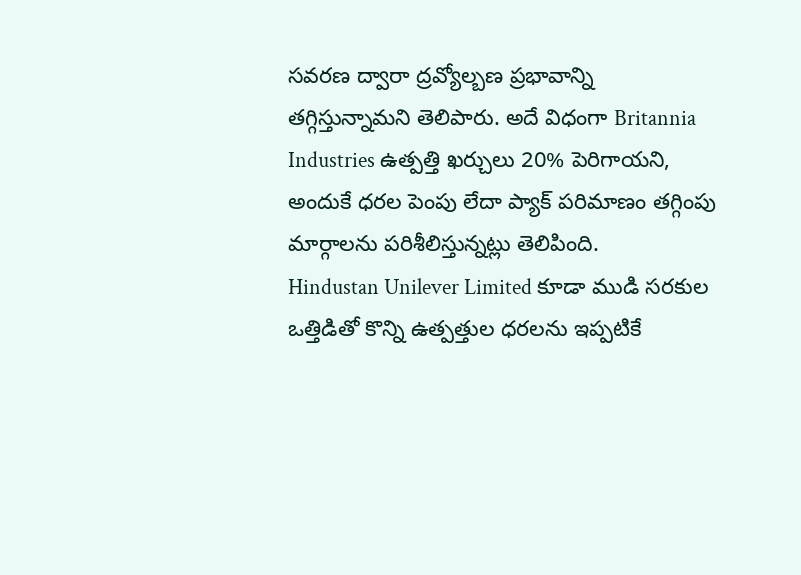సవరణ ద్వారా ద్రవ్యోల్బణ ప్రభావాన్ని తగ్గిస్తున్నామని తెలిపారు. అదే విధంగా Britannia Industries ఉత్పత్తి ఖర్చులు 20% పెరిగాయని, అందుకే ధరల పెంపు లేదా ప్యాక్ పరిమాణం తగ్గింపు మార్గాలను పరిశీలిస్తున్నట్లు తెలిపింది.
Hindustan Unilever Limited కూడా ముడి సరకుల ఒత్తిడితో కొన్ని ఉత్పత్తుల ధరలను ఇప్పటికే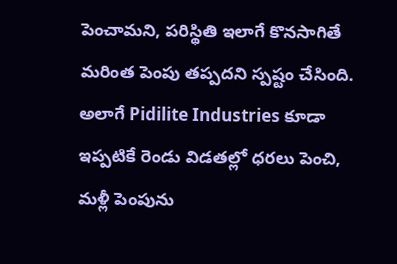పెంచామని, పరిస్థితి ఇలాగే కొనసాగితే మరింత పెంపు తప్పదని స్పష్టం చేసింది. అలాగే Pidilite Industries కూడా ఇప్పటికే రెండు విడతల్లో ధరలు పెంచి, మళ్లీ పెంపును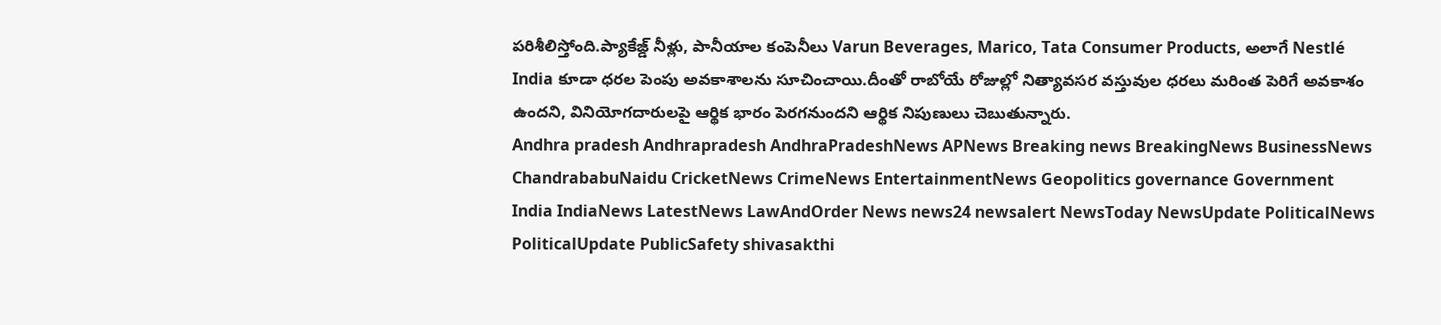పరిశీలిస్తోంది.ప్యాకేజ్డ్ నీళ్లు, పానీయాల కంపెనీలు Varun Beverages, Marico, Tata Consumer Products, అలాగే Nestlé India కూడా ధరల పెంపు అవకాశాలను సూచించాయి.దీంతో రాబోయే రోజుల్లో నిత్యావసర వస్తువుల ధరలు మరింత పెరిగే అవకాశం ఉందని, వినియోగదారులపై ఆర్థిక భారం పెరగనుందని ఆర్థిక నిపుణులు చెబుతున్నారు.
Andhra pradesh Andhrapradesh AndhraPradeshNews APNews Breaking news BreakingNews BusinessNews ChandrababuNaidu CricketNews CrimeNews EntertainmentNews Geopolitics governance Government India IndiaNews LatestNews LawAndOrder News news24 newsalert NewsToday NewsUpdate PoliticalNews PoliticalUpdate PublicSafety shivasakthi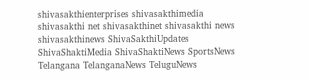shivasakthienterprises shivasakthimedia shivasakthi net shivasakthinet shivasakthi news shivasakthinews ShivaSakthiUpdates ShivaShaktiMedia ShivaShaktiNews SportsNews Telangana TelanganaNews TeluguNews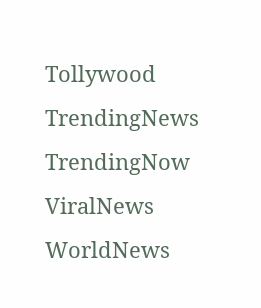Tollywood TrendingNews TrendingNow ViralNews WorldNews